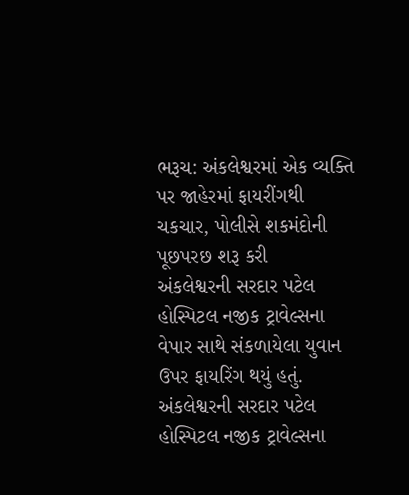ભરૂચ: અંકલેશ્વરમાં એક વ્યક્તિ પર જાહેરમાં ફાયરીંગથી ચકચાર, પોલીસે શકમંદોની પૂછપરછ શરૂ કરી
અંકલેશ્વરની સરદાર પટેલ હોસ્પિટલ નજીક ટ્રાવેલ્સના વેપાર સાથે સંકળાયેલા યુવાન ઉપર ફાયરિંગ થયું હતું.
અંકલેશ્વરની સરદાર પટેલ હોસ્પિટલ નજીક ટ્રાવેલ્સના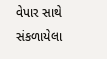વેપાર સાથે સંકળાયેલા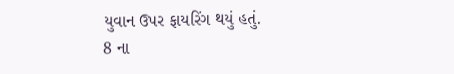યુવાન ઉપર ફાયરિંગ થયું હતું.
8 ના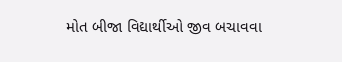મોત બીજા વિદ્યાર્થીઓ જીવ બચાવવા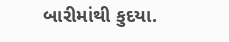બારીમાંથી કુદયા.